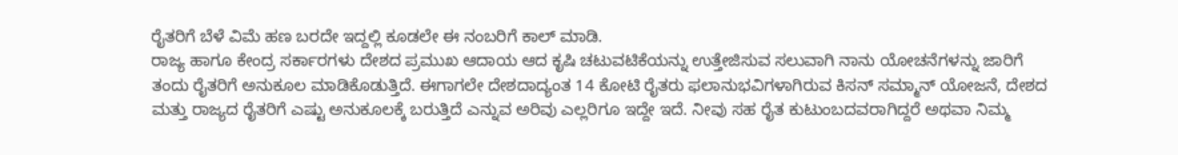ರೈತರಿಗೆ ಬೆಳೆ ವಿಮೆ ಹಣ ಬರದೇ ಇದ್ದಲ್ಲಿ ಕೂಡಲೇ ಈ ನಂಬರಿಗೆ ಕಾಲ್ ಮಾಡಿ.
ರಾಜ್ಯ ಹಾಗೂ ಕೇಂದ್ರ ಸರ್ಕಾರಗಳು ದೇಶದ ಪ್ರಮುಖ ಆದಾಯ ಆದ ಕೃಷಿ ಚಟುವಟಿಕೆಯನ್ನು ಉತ್ತೇಜಿಸುವ ಸಲುವಾಗಿ ನಾನು ಯೋಚನೆಗಳನ್ನು ಜಾರಿಗೆ ತಂದು ರೈತರಿಗೆ ಅನುಕೂಲ ಮಾಡಿಕೊಡುತ್ತಿದೆ. ಈಗಾಗಲೇ ದೇಶದಾದ್ಯಂತ 14 ಕೋಟಿ ರೈತರು ಫಲಾನುಭವಿಗಳಾಗಿರುವ ಕಿಸನ್ ಸಮ್ಮಾನ್ ಯೋಜನೆ, ದೇಶದ ಮತ್ತು ರಾಜ್ಯದ ರೈತರಿಗೆ ಎಷ್ಟು ಅನುಕೂಲಕ್ಕೆ ಬರುತ್ತಿದೆ ಎನ್ನುವ ಅರಿವು ಎಲ್ಲರಿಗೂ ಇದ್ದೇ ಇದೆ. ನೀವು ಸಹ ರೈತ ಕುಟುಂಬದವರಾಗಿದ್ದರೆ ಅಥವಾ ನಿಮ್ಮ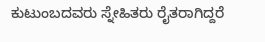ಕುಟುಂಬದವರು ಸ್ನೇಹಿತರು ರೈತರಾಗಿದ್ದರೆ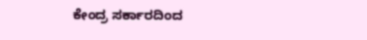ಕೇಂದ್ರ ಸರ್ಕಾರದಿಂದ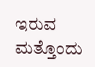ಇರುವ ಮತ್ತೊಂದು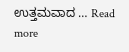ಉತ್ತಮವಾದ … Read more